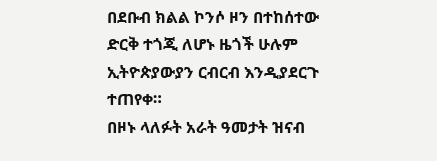በደቡብ ክልል ኮንሶ ዞን በተከሰተው ድርቅ ተጎጂ ለሆኑ ዜጎች ሁሉም ኢትዮጵያውያን ርብርብ እንዲያደርጉ ተጠየቀ።
በዞኑ ላለፉት አራት ዓመታት ዝናብ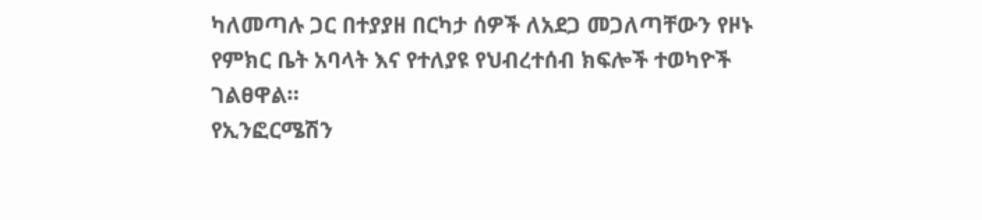ካለመጣሉ ጋር በተያያዘ በርካታ ሰዎች ለአደጋ መጋለጣቸውን የዞኑ የምክር ቤት አባላት እና የተለያዩ የህብረተሰብ ክፍሎች ተወካዮች ገልፀዋል።
የኢንፎርሜሽን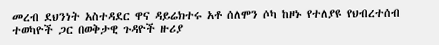መረብ ደህንነት አስተዳደር ዋና ዳይሬክተሩ አቶ ሰለሞን ሶካ ከዞኑ የተለያዩ የህብረተሰብ ተወካዮች ጋር በወቅታዊ ጉዳዮች ዙሪያ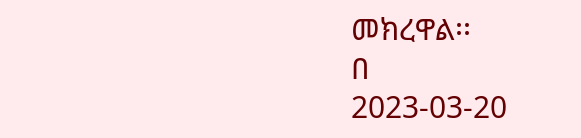መክረዋል፡፡
በ
2023-03-20